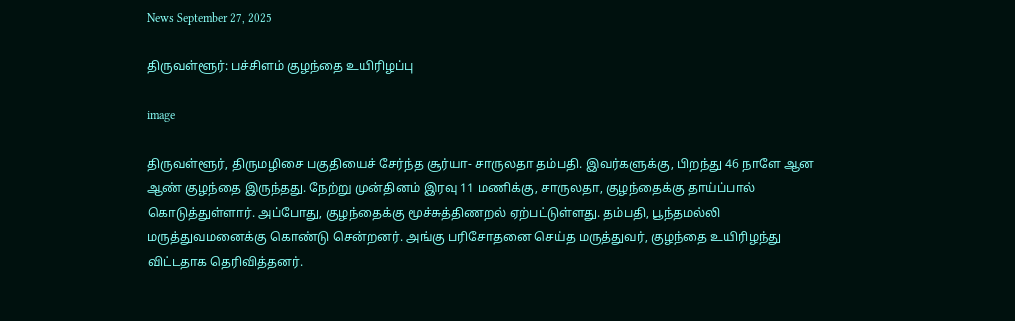News September 27, 2025

திருவள்ளூர்: பச்சிளம் குழந்தை உயிரிழப்பு

image

திருவள்ளூர், திருமழிசை பகுதியைச் சேர்ந்த சூர்யா- சாருலதா தம்பதி. இவர்களுக்கு, பிறந்து 46 நாளே ஆன ஆண் குழந்தை இருந்தது. நேற்று முன்தினம் இரவு 11 மணிக்கு, சாருலதா, குழந்தைக்கு தாய்ப்பால் கொடுத்துள்ளார். அப்போது, குழந்தைக்கு மூச்சுத்திணறல் ஏற்பட்டுள்ளது. தம்பதி, பூந்தமல்லி மருத்துவமனைக்கு கொண்டு சென்றனர். அங்கு பரிசோதனை செய்த மருத்துவர், குழந்தை உயிரிழந்து விட்டதாக தெரிவித்தனர்.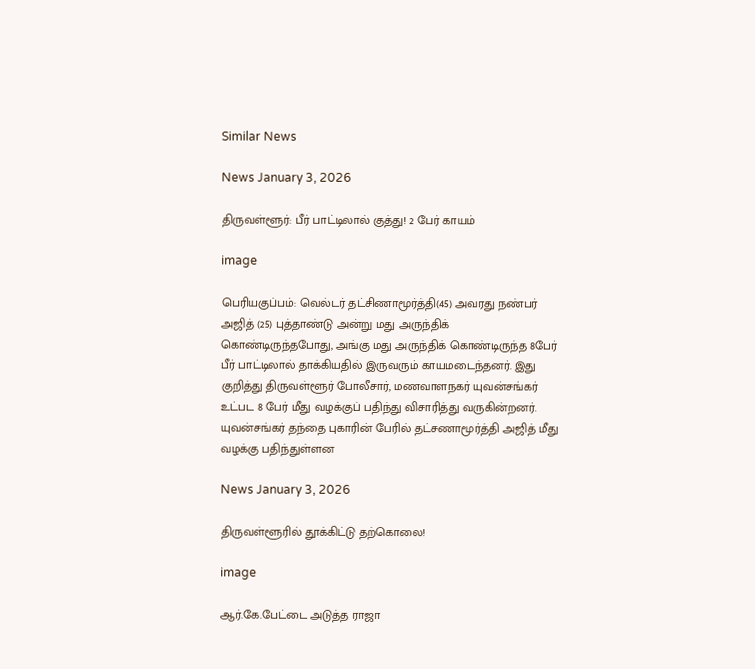Similar News

News January 3, 2026

திருவள்ளூர்: பீர் பாட்டிலால் குத்து! 2 பேர் காயம்

image

பெரியகுப்பம்: வெல்டர் தட்சிணாமூர்த்தி(45) அவரது நண்பர் அஜித் (25) புத்தாண்டு அன்று மது அருந்திக் கொண்டிருந்தபோது, அங்கு மது அருந்திக் கொண்டிருந்த 8பேர் பீர் பாட்டிலால் தாக்கியதில் இருவரும் காயமடைந்தனர். இது குறித்து திருவள்ளூர் போலீசார், மணவாளநகர் யுவன்சங்கர் உட்பட 8 பேர் மீது வழக்குப் பதிந்து விசாரித்து வருகின்றனர். யுவன்சங்கர் தந்தை புகாரின் பேரில் தட்சணாமூர்த்தி அஜித் மீது வழக்கு பதிந்துள்ளன

News January 3, 2026

திருவள்ளூரில் தூக்கிட்டு தற்கொலை!

image

ஆர்.கே.பேட்டை அடுத்த ராஜா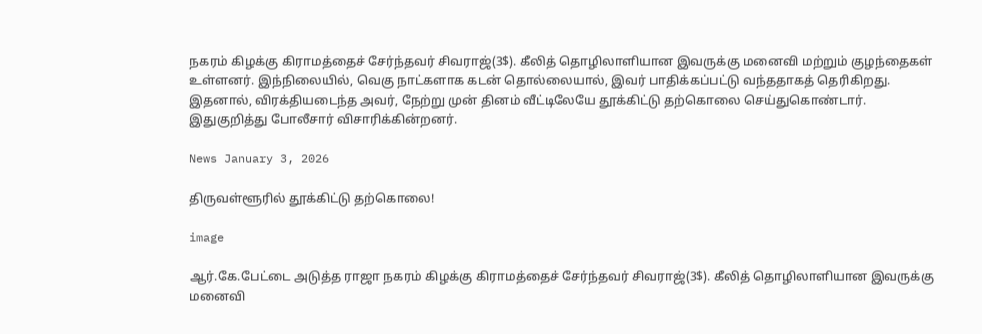நகரம் கிழக்கு கிராமத்தைச் சேர்ந்தவர் சிவராஜ்(3$). கீலித் தொழிலாளியான இவருக்கு மனைவி மற்றும் குழந்தைகள் உள்ளனர். இந்நிலையில், வெகு நாட்களாக கடன் தொல்லையால், இவர் பாதிக்கப்பட்டு வந்ததாகத் தெரிகிறது. இதனால், விரக்தியடைந்த அவர், நேற்று முன் தினம் வீட்டிலேயே தூக்கிட்டு தற்கொலை செய்துகொண்டார். இதுகுறித்து போலீசார் விசாரிக்கின்றனர்.

News January 3, 2026

திருவள்ளூரில் தூக்கிட்டு தற்கொலை!

image

ஆர்.கே.பேட்டை அடுத்த ராஜா நகரம் கிழக்கு கிராமத்தைச் சேர்ந்தவர் சிவராஜ்(3$). கீலித் தொழிலாளியான இவருக்கு மனைவி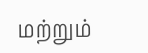மற்றும்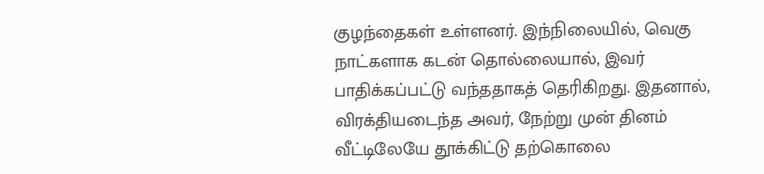குழந்தைகள் உள்ளனர். இந்நிலையில், வெகு நாட்களாக கடன் தொல்லையால், இவர் பாதிக்கப்பட்டு வந்ததாகத் தெரிகிறது. இதனால், விரக்தியடைந்த அவர், நேற்று முன் தினம் வீட்டிலேயே தூக்கிட்டு தற்கொலை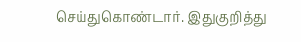செய்துகொண்டார். இதுகுறித்து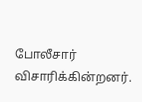போலீசார் விசாரிக்கின்றனர்.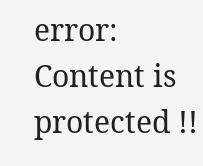error: Content is protected !!